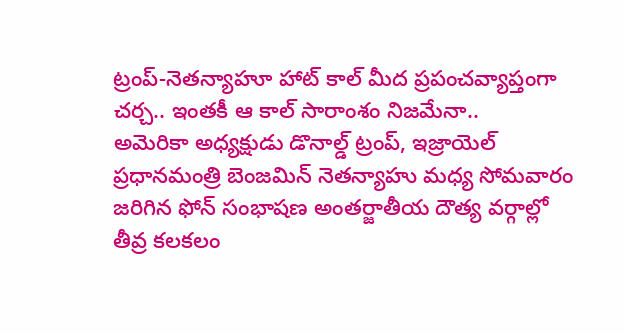ట్రంప్-నెతన్యాహూ హాట్ కాల్ మీద ప్రపంచవ్యాప్తంగా చర్చ.. ఇంతకీ ఆ కాల్ సారాంశం నిజమేనా..
అమెరికా అధ్యక్షుడు డొనాల్డ్ ట్రంప్, ఇజ్రాయెల్ ప్రధానమంత్రి బెంజమిన్ నెతన్యాహు మధ్య సోమవారం జరిగిన ఫోన్ సంభాషణ అంతర్జాతీయ దౌత్య వర్గాల్లో తీవ్ర కలకలం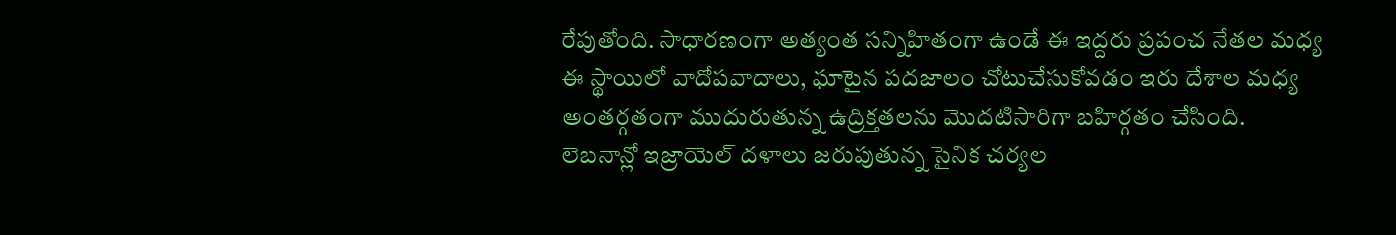రేపుతోంది. సాధారణంగా అత్యంత సన్నిహితంగా ఉండే ఈ ఇద్దరు ప్రపంచ నేతల మధ్య ఈ స్థాయిలో వాదోపవాదాలు, ఘాటైన పదజాలం చోటుచేసుకోవడం ఇరు దేశాల మధ్య అంతర్గతంగా ముదురుతున్న ఉద్రిక్తతలను మొదటిసారిగా బహిర్గతం చేసింది. లెబనాన్లో ఇజ్రాయెల్ దళాలు జరుపుతున్న సైనిక చర్యల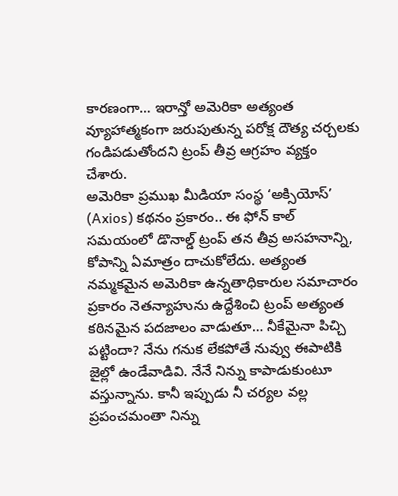కారణంగా… ఇరాన్తో అమెరికా అత్యంత వ్యూహాత్మకంగా జరుపుతున్న పరోక్ష దౌత్య చర్చలకు గండిపడుతోందని ట్రంప్ తీవ్ర ఆగ్రహం వ్యక్తం చేశారు.
అమెరికా ప్రముఖ మీడియా సంస్థ ‘అక్సియోస్’ (Axios) కథనం ప్రకారం.. ఈ ఫోన్ కాల్ సమయంలో డొనాల్డ్ ట్రంప్ తన తీవ్ర అసహనాన్ని, కోపాన్ని ఏమాత్రం దాచుకోలేదు. అత్యంత నమ్మకమైన అమెరికా ఉన్నతాధికారుల సమాచారం ప్రకారం నెతన్యాహును ఉద్దేశించి ట్రంప్ అత్యంత కఠినమైన పదజాలం వాడుతూ… నీకేమైనా పిచ్చి పట్టిందా? నేను గనుక లేకపోతే నువ్వు ఈపాటికి జైల్లో ఉండేవాడివి. నేనే నిన్ను కాపాడుకుంటూ వస్తున్నాను. కానీ ఇప్పుడు నీ చర్యల వల్ల ప్రపంచమంతా నిన్ను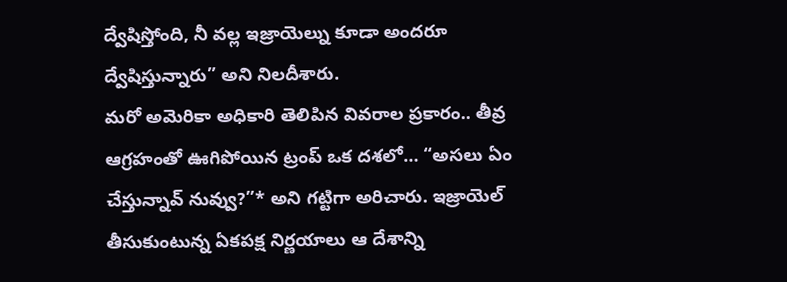ద్వేషిస్తోంది, నీ వల్ల ఇజ్రాయెల్ను కూడా అందరూ ద్వేషిస్తున్నారు” అని నిలదీశారు.
మరో అమెరికా అధికారి తెలిపిన వివరాల ప్రకారం.. తీవ్ర ఆగ్రహంతో ఊగిపోయిన ట్రంప్ ఒక దశలో… “అసలు ఏం చేస్తున్నావ్ నువ్వు?”* అని గట్టిగా అరిచారు. ఇజ్రాయెల్ తీసుకుంటున్న ఏకపక్ష నిర్ణయాలు ఆ దేశాన్ని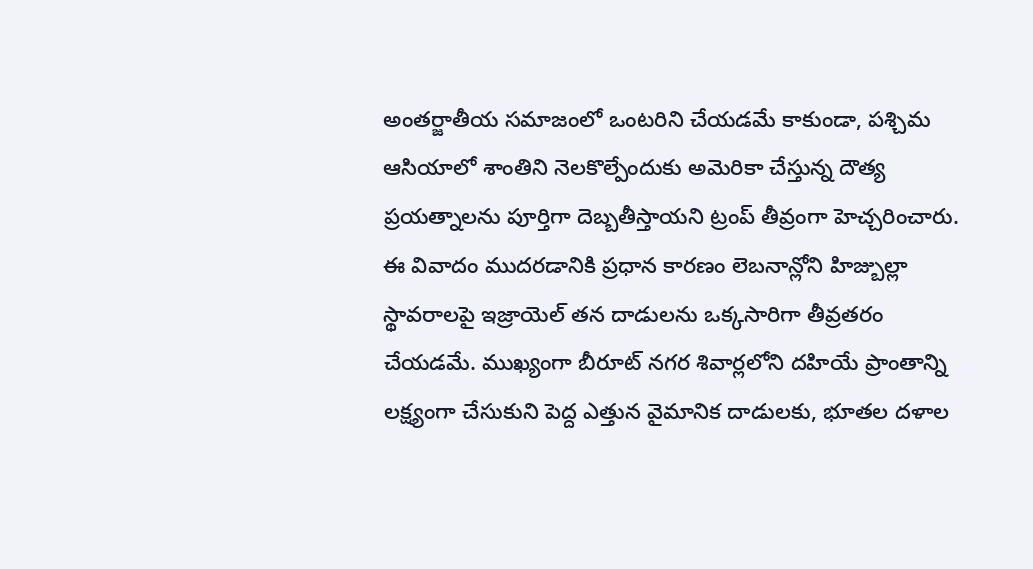అంతర్జాతీయ సమాజంలో ఒంటరిని చేయడమే కాకుండా, పశ్చిమ ఆసియాలో శాంతిని నెలకొల్పేందుకు అమెరికా చేస్తున్న దౌత్య ప్రయత్నాలను పూర్తిగా దెబ్బతీస్తాయని ట్రంప్ తీవ్రంగా హెచ్చరించారు.
ఈ వివాదం ముదరడానికి ప్రధాన కారణం లెబనాన్లోని హిజ్బుల్లా స్థావరాలపై ఇజ్రాయెల్ తన దాడులను ఒక్కసారిగా తీవ్రతరం చేయడమే. ముఖ్యంగా బీరూట్ నగర శివార్లలోని దహియే ప్రాంతాన్ని లక్ష్యంగా చేసుకుని పెద్ద ఎత్తున వైమానిక దాడులకు, భూతల దళాల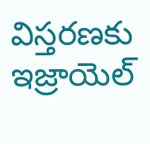విస్తరణకు ఇజ్రాయెల్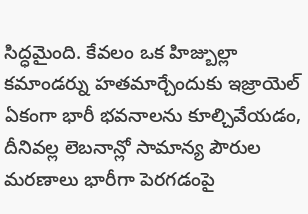సిద్ధమైంది. కేవలం ఒక హిజ్బుల్లా కమాండర్ను హతమార్చేందుకు ఇజ్రాయెల్ ఏకంగా భారీ భవనాలను కూల్చివేయడం, దీనివల్ల లెబనాన్లో సామాన్య పౌరుల మరణాలు భారీగా పెరగడంపై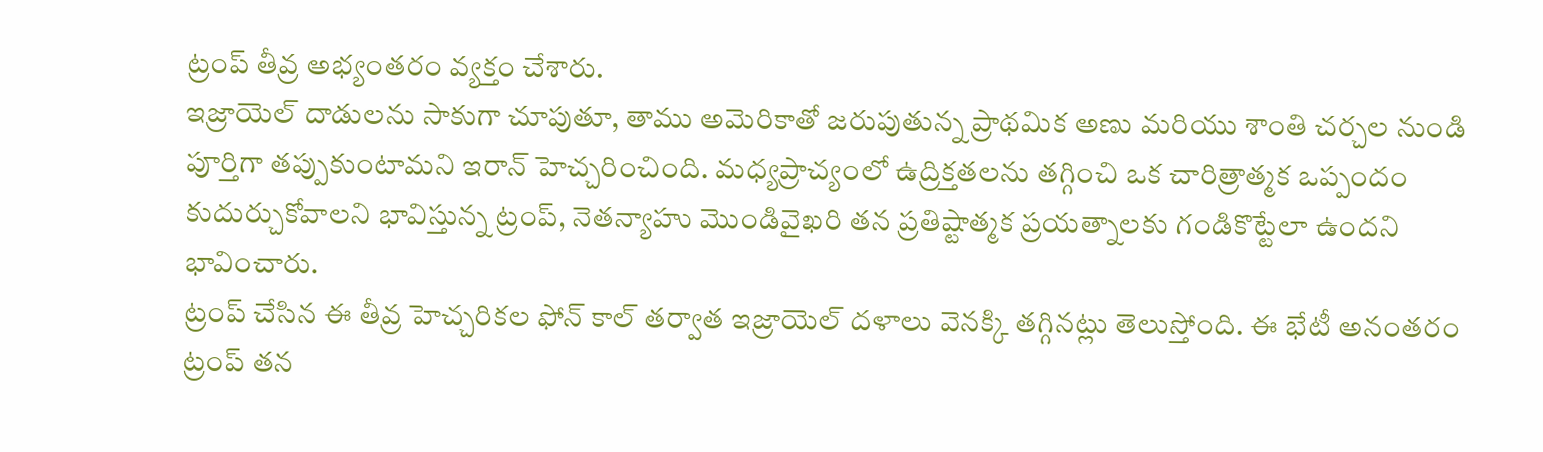ట్రంప్ తీవ్ర అభ్యంతరం వ్యక్తం చేశారు.
ఇజ్రాయెల్ దాడులను సాకుగా చూపుతూ, తాము అమెరికాతో జరుపుతున్న ప్రాథమిక అణు మరియు శాంతి చర్చల నుండి పూర్తిగా తప్పుకుంటామని ఇరాన్ హెచ్చరించింది. మధ్యప్రాచ్యంలో ఉద్రిక్తతలను తగ్గించి ఒక చారిత్రాత్మక ఒప్పందం కుదుర్చుకోవాలని భావిస్తున్న ట్రంప్, నెతన్యాహు మొండివైఖరి తన ప్రతిష్టాత్మక ప్రయత్నాలకు గండికొట్టేలా ఉందని భావించారు.
ట్రంప్ చేసిన ఈ తీవ్ర హెచ్చరికల ఫోన్ కాల్ తర్వాత ఇజ్రాయెల్ దళాలు వెనక్కి తగ్గినట్లు తెలుస్తోంది. ఈ భేటీ అనంతరం ట్రంప్ తన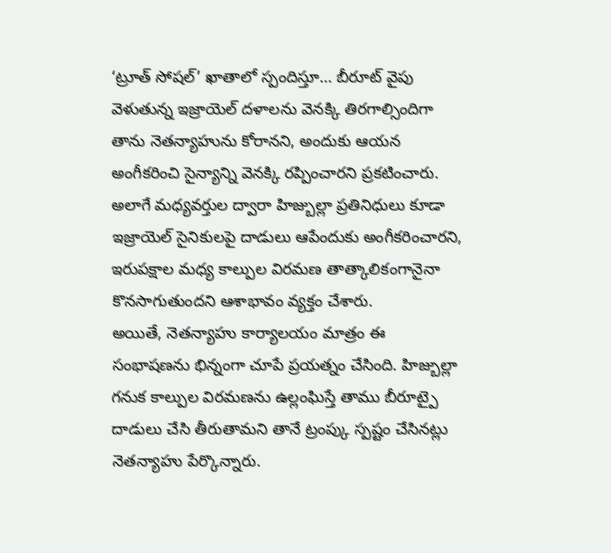‘ట్రూత్ సోషల్’ ఖాతాలో స్పందిస్తూ… బీరూట్ వైపు వెళుతున్న ఇజ్రాయెల్ దళాలను వెనక్కి తిరగాల్సిందిగా తాను నెతన్యాహును కోరానని, అందుకు ఆయన అంగీకరించి సైన్యాన్ని వెనక్కి రప్పించారని ప్రకటించారు. అలాగే మధ్యవర్తుల ద్వారా హిజ్బుల్లా ప్రతినిధులు కూడా ఇజ్రాయెల్ సైనికులపై దాడులు ఆపేందుకు అంగీకరించారని, ఇరుపక్షాల మధ్య కాల్పుల విరమణ తాత్కాలికంగానైనా కొనసాగుతుందని ఆశాభావం వ్యక్తం చేశారు.
అయితే, నెతన్యాహు కార్యాలయం మాత్రం ఈ సంభాషణను భిన్నంగా చూపే ప్రయత్నం చేసింది. హిజ్బుల్లా గనుక కాల్పుల విరమణను ఉల్లంఘిస్తే తాము బీరూట్పై దాడులు చేసి తీరుతామని తానే ట్రంప్కు స్పష్టం చేసినట్లు నెతన్యాహు పేర్కొన్నారు.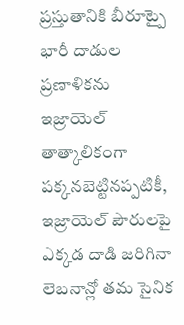ప్రస్తుతానికి బీరూట్పై భారీ దాడుల ప్రణాళికను ఇజ్రాయెల్ తాత్కాలికంగా పక్కనబెట్టినప్పటికీ, ఇజ్రాయెల్ పౌరులపై ఎక్కడ దాడి జరిగినా లెబనాన్లో తమ సైనిక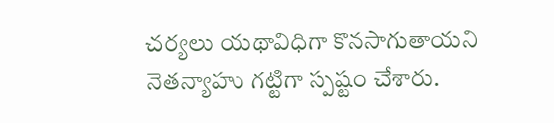చర్యలు యథావిధిగా కొనసాగుతాయని నెతన్యాహు గట్టిగా స్పష్టం చేశారు.